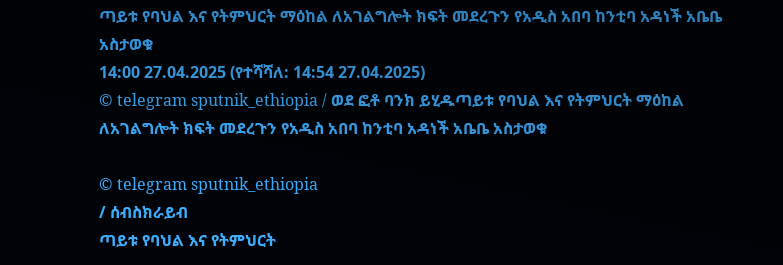ጣይቱ የባህል እና የትምህርት ማዕከል ለአገልግሎት ክፍት መደረጉን የአዲስ አበባ ከንቲባ አዳነች አቤቤ አስታወቁ
14:00 27.04.2025 (የተሻሻለ: 14:54 27.04.2025)
© telegram sputnik_ethiopia / ወደ ፎቶ ባንክ ይሂዱጣይቱ የባህል እና የትምህርት ማዕከል ለአገልግሎት ክፍት መደረጉን የአዲስ አበባ ከንቲባ አዳነች አቤቤ አስታወቁ

© telegram sputnik_ethiopia
/ ሰብስክራይብ
ጣይቱ የባህል እና የትምህርት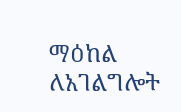ማዕከል ለአገልግሎት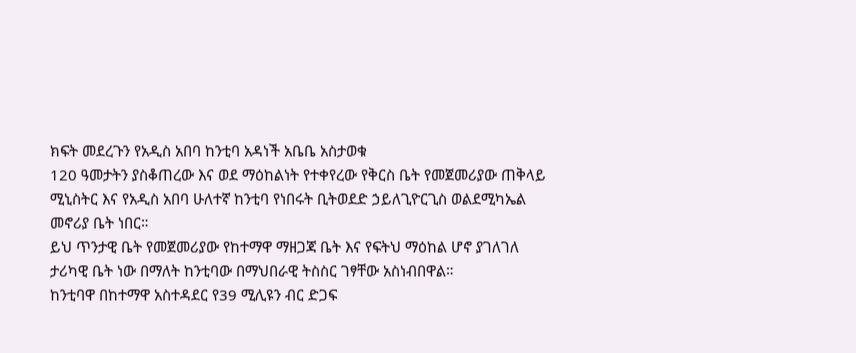ክፍት መደረጉን የአዲስ አበባ ከንቲባ አዳነች አቤቤ አስታወቁ
120 ዓመታትን ያስቆጠረው እና ወደ ማዕከልነት የተቀየረው የቅርስ ቤት የመጀመሪያው ጠቅላይ ሚኒስትር እና የአዲስ አበባ ሁለተኛ ከንቲባ የነበሩት ቢትወደድ ኃይለጊዮርጊስ ወልደሚካኤል መኖሪያ ቤት ነበር።
ይህ ጥንታዊ ቤት የመጀመሪያው የከተማዋ ማዘጋጃ ቤት እና የፍትህ ማዕከል ሆኖ ያገለገለ ታሪካዊ ቤት ነው በማለት ከንቲባው በማህበራዊ ትስስር ገፃቸው አስነብበዋል።
ከንቲባዋ በከተማዋ አስተዳደር የ39 ሚሊዩን ብር ድጋፍ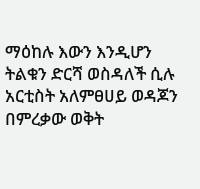ማዕከሉ እውን እንዲሆን ትልቁን ድርሻ ወስዳለች ሲሉ አርቲስት አለምፀሀይ ወዳጆን በምረቃው ወቅት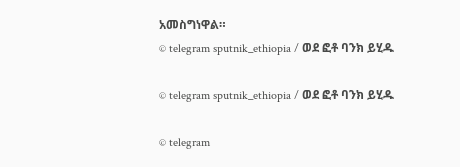አመስግነዋል።
© telegram sputnik_ethiopia / ወደ ፎቶ ባንክ ይሂዱ

© telegram sputnik_ethiopia / ወደ ፎቶ ባንክ ይሂዱ

© telegram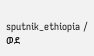sputnik_ethiopia / ወደ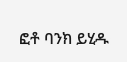ፎቶ ባንክ ይሂዱ